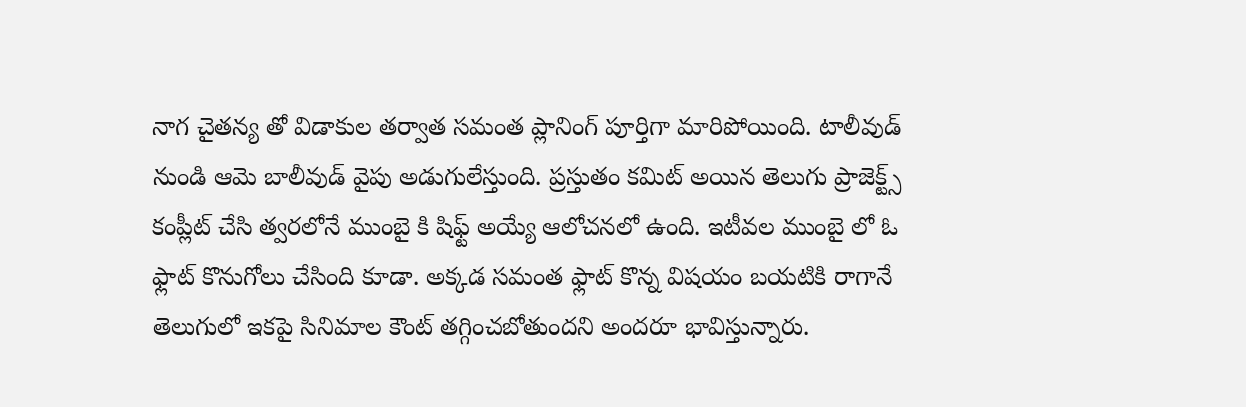నాగ చైతన్య తో విడాకుల తర్వాత సమంత ప్లానింగ్ పూర్తిగా మారిపోయింది. టాలీవుడ్ నుండి ఆమె బాలీవుడ్ వైపు అడుగులేస్తుంది. ప్రస్తుతం కమిట్ అయిన తెలుగు ప్రాజెక్ట్స్ కంప్లీట్ చేసి త్వరలోనే ముంబై కి షిఫ్ట్ అయ్యే ఆలోచనలో ఉంది. ఇటీవల ముంబై లో ఓ ఫ్లాట్ కొనుగోలు చేసింది కూడా. అక్కడ సమంత ఫ్లాట్ కొన్న విషయం బయటికి రాగానే తెలుగులో ఇకపై సినిమాల కౌంట్ తగ్గించబోతుందని అందరూ భావిస్తున్నారు.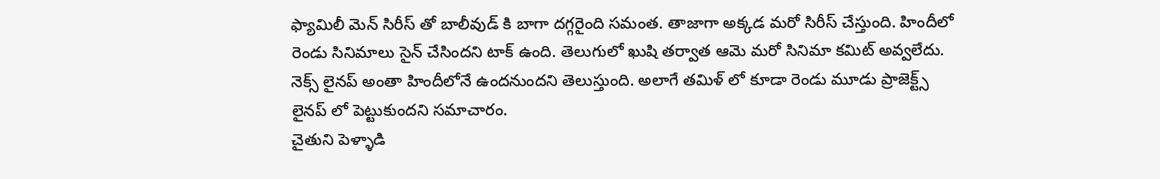ఫ్యామిలీ మెన్ సిరీస్ తో బాలీవుడ్ కి బాగా దగ్గరైంది సమంత. తాజాగా అక్కడ మరో సిరీస్ చేస్తుంది. హిందీలో రెండు సినిమాలు సైన్ చేసిందని టాక్ ఉంది. తెలుగులో ఖుషి తర్వాత ఆమె మరో సినిమా కమిట్ అవ్వలేదు. నెక్స్ లైనప్ అంతా హిందీలోనే ఉందనుందని తెలుస్తుంది. అలాగే తమిళ్ లో కూడా రెండు మూడు ప్రాజెక్ట్స్ లైనప్ లో పెట్టుకుందని సమాచారం.
చైతుని పెళ్ళాడి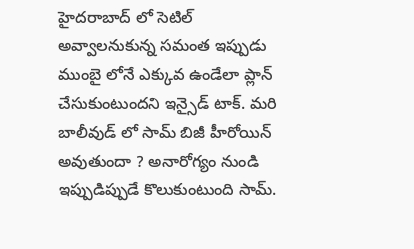హైదరాబాద్ లో సెటిల్ అవ్వాలనుకున్న సమంత ఇప్పుడు ముంబై లోనే ఎక్కువ ఉండేలా ప్లాన్ చేసుకుంటుందని ఇన్సైడ్ టాక్. మరి బాలీవుడ్ లో సామ్ బిజీ హీరోయిన్ అవుతుందా ? అనారోగ్యం నుండి ఇప్పుడిప్పుడే కొలుకుంటుంది సామ్.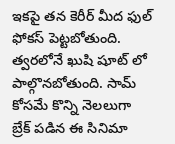ఇకపై తన కెరీర్ మీద ఫుల్ ఫోకస్ పెట్టబోతుంది. త్వరలోనే ఖుషి షూట్ లో పాల్గొనబోతుంది. సామ్ కోసమే కొన్ని నెలలుగా బ్రేక్ పడిన ఈ సినిమా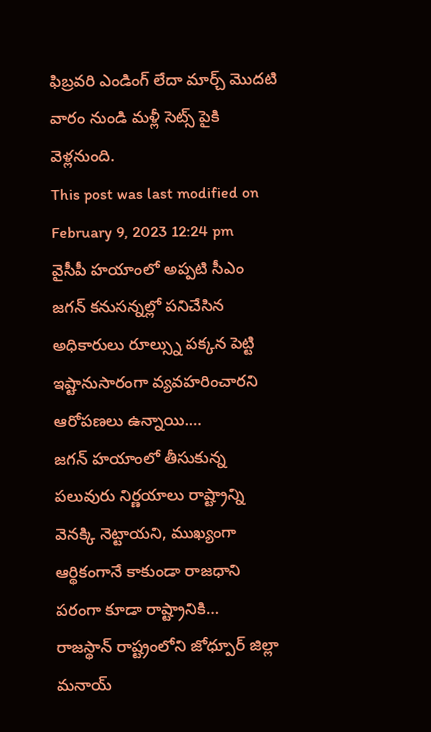ఫిబ్రవరి ఎండింగ్ లేదా మార్చ్ మొదటి వారం నుండి మళ్లీ సెట్స్ పైకి వెళ్లనుంది.
This post was last modified on February 9, 2023 12:24 pm
వైసీపీ హయాంలో అప్పటి సీఎం జగన్ కనుసన్నల్లో పనిచేసిన అధికారులు రూల్స్ను పక్కన పెట్టి ఇష్టానుసారంగా వ్యవహరించారని ఆరోపణలు ఉన్నాయి.…
జగన్ హయాంలో తీసుకున్న పలువురు నిర్ణయాలు రాష్ట్రాన్ని వెనక్కి నెట్టాయని, ముఖ్యంగా ఆర్థికంగానే కాకుండా రాజధాని పరంగా కూడా రాష్ట్రానికి…
రాజస్థాన్ రాష్ట్రంలోని జోధ్పూర్ జిల్లా మనాయ్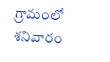గ్రామంలో శనివారం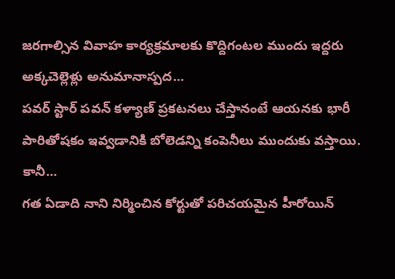జరగాల్సిన వివాహ కార్యక్రమాలకు కొద్దిగంటల ముందు ఇద్దరు అక్కచెల్లెళ్లు అనుమానాస్పద…
పవర్ స్టార్ పవన్ కళ్యాణ్ ప్రకటనలు చేస్తానంటే ఆయనకు భారీ పారితోషకం ఇవ్వడానికి బోలెడన్ని కంపెనీలు ముందుకు వస్తాయి. కానీ…
గత ఏడాది నాని నిర్మించిన కోర్టుతో పరిచయమైన హీరోయిన్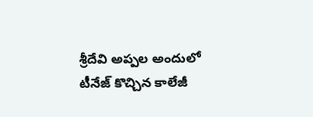శ్రీదేవి అప్పల అందులో టీనేజ్ కొచ్చిన కాలేజీ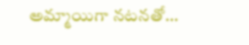అమ్మాయిగా నటనతో…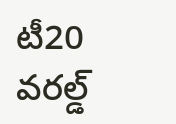టీ20 వరల్డ్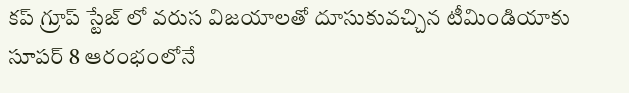కప్ గ్రూప్ స్టేజ్ లో వరుస విజయాలతో దూసుకువచ్చిన టీమిండియాకు సూపర్ 8 ఆరంభంలోనే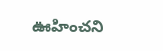ఊహించని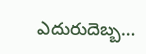ఎదురుదెబ్బ…